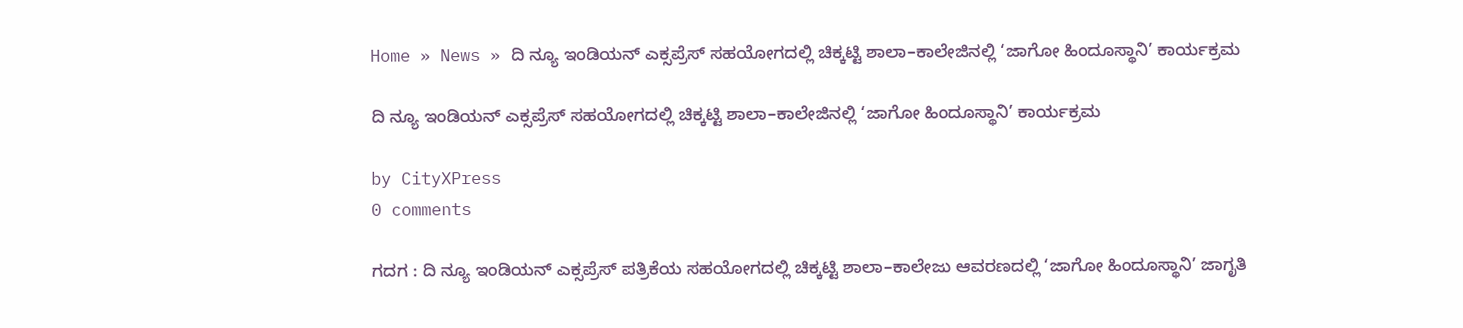Home » News » ದಿ ನ್ಯೂ ಇಂಡಿಯನ್ ಎಕ್ಸಪ್ರೆಸ್ ಸಹಯೋಗದಲ್ಲಿ ಚಿಕ್ಕಟ್ಟಿ ಶಾಲಾ–ಕಾಲೇಜಿನಲ್ಲಿ ‘ಜಾಗೋ ಹಿಂದೂಸ್ಥಾನಿ’ ಕಾರ್ಯಕ್ರಮ

ದಿ ನ್ಯೂ ಇಂಡಿಯನ್ ಎಕ್ಸಪ್ರೆಸ್ ಸಹಯೋಗದಲ್ಲಿ ಚಿಕ್ಕಟ್ಟಿ ಶಾಲಾ–ಕಾಲೇಜಿನಲ್ಲಿ ‘ಜಾಗೋ ಹಿಂದೂಸ್ಥಾನಿ’ ಕಾರ್ಯಕ್ರಮ

by CityXPress
0 comments

ಗದಗ : ದಿ ನ್ಯೂ ಇಂಡಿಯನ್ ಎಕ್ಸಪ್ರೆಸ್ ಪತ್ರಿಕೆಯ ಸಹಯೋಗದಲ್ಲಿ ಚಿಕ್ಕಟ್ಟಿ ಶಾಲಾ–ಕಾಲೇಜು ಆವರಣದಲ್ಲಿ ‘ಜಾಗೋ ಹಿಂದೂಸ್ಥಾನಿ’ ಜಾಗೃತಿ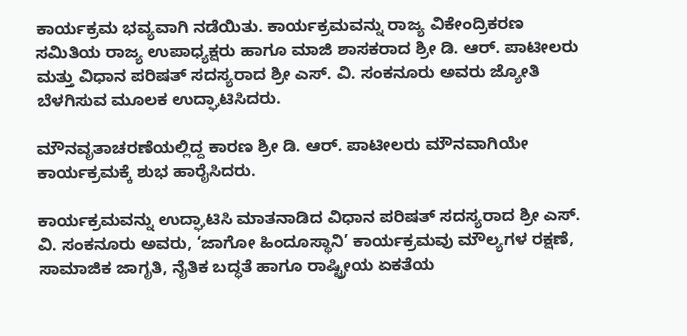ಕಾರ್ಯಕ್ರಮ ಭವ್ಯವಾಗಿ ನಡೆಯಿತು. ಕಾರ್ಯಕ್ರಮವನ್ನು ರಾಜ್ಯ ವಿಕೇಂದ್ರಿಕರಣ ಸಮಿತಿಯ ರಾಜ್ಯ ಉಪಾಧ್ಯಕ್ಷರು ಹಾಗೂ ಮಾಜಿ ಶಾಸಕರಾದ ಶ್ರೀ ಡಿ. ಆರ್. ಪಾಟೀಲರು ಮತ್ತು ವಿಧಾನ ಪರಿಷತ್ ಸದಸ್ಯರಾದ ಶ್ರೀ ಎಸ್. ವಿ. ಸಂಕನೂರು ಅವರು ಜ್ಯೋತಿ ಬೆಳಗಿಸುವ ಮೂಲಕ ಉದ್ಘಾಟಿಸಿದರು.

ಮೌನವೃತಾಚರಣೆಯಲ್ಲಿದ್ದ ಕಾರಣ ಶ್ರೀ ಡಿ. ಆರ್. ಪಾಟೀಲರು ಮೌನವಾಗಿಯೇ ಕಾರ್ಯಕ್ರಮಕ್ಕೆ ಶುಭ ಹಾರೈಸಿದರು.

ಕಾರ್ಯಕ್ರಮವನ್ನು ಉದ್ಘಾಟಿಸಿ ಮಾತನಾಡಿದ ವಿಧಾನ ಪರಿಷತ್ ಸದಸ್ಯರಾದ ಶ್ರೀ ಎಸ್. ವಿ. ಸಂಕನೂರು ಅವರು, ‘ಜಾಗೋ ಹಿಂದೂಸ್ಥಾನಿ’ ಕಾರ್ಯಕ್ರಮವು ಮೌಲ್ಯಗಳ ರಕ್ಷಣೆ, ಸಾಮಾಜಿಕ ಜಾಗೃತಿ, ನೈತಿಕ ಬದ್ಧತೆ ಹಾಗೂ ರಾಷ್ಟ್ರೀಯ ಏಕತೆಯ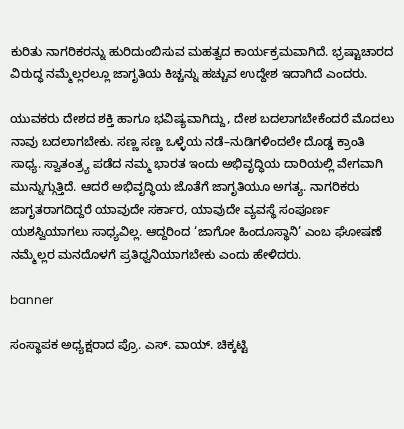ಕುರಿತು ನಾಗರಿಕರನ್ನು ಹುರಿದುಂಬಿಸುವ ಮಹತ್ವದ ಕಾರ್ಯಕ್ರಮವಾಗಿದೆ. ಭ್ರಷ್ಟಾಚಾರದ ವಿರುದ್ಧ ನಮ್ಮೆಲ್ಲರಲ್ಲೂ ಜಾಗೃತಿಯ ಕಿಚ್ಚನ್ನು ಹಚ್ಚುವ ಉದ್ದೇಶ ಇದಾಗಿದೆ ಎಂದರು.

ಯುವಕರು ದೇಶದ ಶಕ್ತಿ ಹಾಗೂ ಭವಿಷ್ಯವಾಗಿದ್ದು, ದೇಶ ಬದಲಾಗಬೇಕೆಂದರೆ ಮೊದಲು ನಾವು ಬದಲಾಗಬೇಕು. ಸಣ್ಣ ಸಣ್ಣ ಒಳ್ಳೆಯ ನಡೆ–ನುಡಿಗಳಿಂದಲೇ ದೊಡ್ಡ ಕ್ರಾಂತಿ ಸಾಧ್ಯ. ಸ್ವಾತಂತ್ರ್ಯ ಪಡೆದ ನಮ್ಮ ಭಾರತ ಇಂದು ಅಭಿವೃದ್ಧಿಯ ದಾರಿಯಲ್ಲಿ ವೇಗವಾಗಿ ಮುನ್ನುಗ್ಗುತ್ತಿದೆ. ಆದರೆ ಅಭಿವೃದ್ಧಿಯ ಜೊತೆಗೆ ಜಾಗೃತಿಯೂ ಅಗತ್ಯ. ನಾಗರಿಕರು ಜಾಗೃತರಾಗದಿದ್ದರೆ ಯಾವುದೇ ಸರ್ಕಾರ, ಯಾವುದೇ ವ್ಯವಸ್ಥೆ ಸಂಪೂರ್ಣ ಯಶಸ್ವಿಯಾಗಲು ಸಾಧ್ಯವಿಲ್ಲ. ಆದ್ದರಿಂದ ‘ಜಾಗೋ ಹಿಂದೂಸ್ಥಾನಿ’ ಎಂಬ ಘೋಷಣೆ ನಮ್ಮೆಲ್ಲರ ಮನದೊಳಗೆ ಪ್ರತಿಧ್ವನಿಯಾಗಬೇಕು ಎಂದು ಹೇಳಿದರು.

banner

ಸಂಸ್ಥಾಪಕ ಅಧ್ಯಕ್ಷರಾದ ಪ್ರೊ. ಎಸ್. ವಾಯ್. ಚಿಕ್ಕಟ್ಟಿ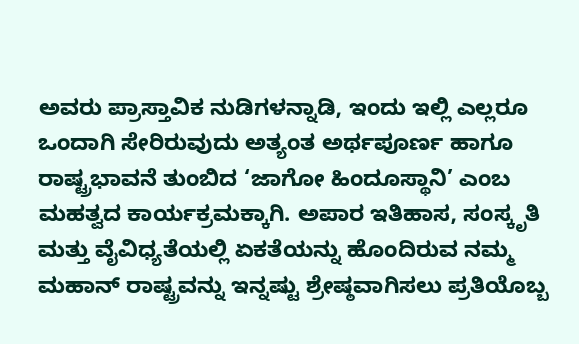ಅವರು ಪ್ರಾಸ್ತಾವಿಕ ನುಡಿಗಳನ್ನಾಡಿ, ಇಂದು ಇಲ್ಲಿ ಎಲ್ಲರೂ ಒಂದಾಗಿ ಸೇರಿರುವುದು ಅತ್ಯಂತ ಅರ್ಥಪೂರ್ಣ ಹಾಗೂ ರಾಷ್ಟ್ರಭಾವನೆ ತುಂಬಿದ ‘ಜಾಗೋ ಹಿಂದೂಸ್ಥಾನಿ’ ಎಂಬ ಮಹತ್ವದ ಕಾರ್ಯಕ್ರಮಕ್ಕಾಗಿ. ಅಪಾರ ಇತಿಹಾಸ, ಸಂಸ್ಕೃತಿ ಮತ್ತು ವೈವಿಧ್ಯತೆಯಲ್ಲಿ ಏಕತೆಯನ್ನು ಹೊಂದಿರುವ ನಮ್ಮ ಮಹಾನ್ ರಾಷ್ಟ್ರವನ್ನು ಇನ್ನಷ್ಟು ಶ್ರೇಷ್ಠವಾಗಿಸಲು ಪ್ರತಿಯೊಬ್ಬ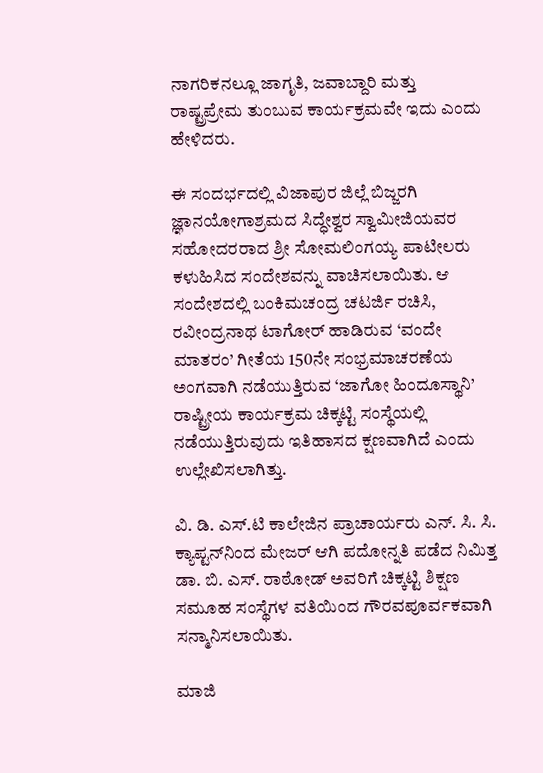ನಾಗರಿಕನಲ್ಲೂ ಜಾಗೃತಿ, ಜವಾಬ್ದಾರಿ ಮತ್ತು ರಾಷ್ಟ್ರಪ್ರೇಮ ತುಂಬುವ ಕಾರ್ಯಕ್ರಮವೇ ಇದು ಎಂದು ಹೇಳಿದರು.

ಈ ಸಂದರ್ಭದಲ್ಲಿ ವಿಜಾಪುರ ಜಿಲ್ಲೆ ಬಿಜ್ಜರಗಿ ಜ್ಞಾನಯೋಗಾಶ್ರಮದ ಸಿದ್ಧೇಶ್ವರ ಸ್ವಾಮೀಜಿಯವರ ಸಹೋದರರಾದ ಶ್ರೀ ಸೋಮಲಿಂಗಯ್ಯ ಪಾಟೀಲರು ಕಳುಹಿಸಿದ ಸಂದೇಶವನ್ನು ವಾಚಿಸಲಾಯಿತು. ಆ ಸಂದೇಶದಲ್ಲಿ ಬಂಕಿಮಚಂದ್ರ ಚಟರ್ಜಿ ರಚಿಸಿ, ರವೀಂದ್ರನಾಥ ಟಾಗೋರ್ ಹಾಡಿರುವ ‘ವಂದೇ ಮಾತರಂ’ ಗೀತೆಯ 150ನೇ ಸಂಭ್ರಮಾಚರಣೆಯ ಅಂಗವಾಗಿ ನಡೆಯುತ್ತಿರುವ ‘ಜಾಗೋ ಹಿಂದೂಸ್ಥಾನಿ’ ರಾಷ್ಟ್ರೀಯ ಕಾರ್ಯಕ್ರಮ ಚಿಕ್ಕಟ್ಟಿ ಸಂಸ್ಥೆಯಲ್ಲಿ ನಡೆಯುತ್ತಿರುವುದು ಇತಿಹಾಸದ ಕ್ಷಣವಾಗಿದೆ ಎಂದು ಉಲ್ಲೇಖಿಸಲಾಗಿತ್ತು.

ವಿ. ಡಿ. ಎಸ್.ಟಿ ಕಾಲೇಜಿನ ಪ್ರಾಚಾರ್ಯರು ಎನ್. ಸಿ. ಸಿ. ಕ್ಯಾಪ್ಟನ್‌ನಿಂದ ಮೇಜರ್ ಆಗಿ ಪದೋನ್ನತಿ ಪಡೆದ ನಿಮಿತ್ತ ಡಾ. ಬಿ. ಎಸ್. ರಾಠೋಡ್ ಅವರಿಗೆ ಚಿಕ್ಕಟ್ಟಿ ಶಿಕ್ಷಣ ಸಮೂಹ ಸಂಸ್ಥೆಗಳ ವತಿಯಿಂದ ಗೌರವಪೂರ್ವಕವಾಗಿ ಸನ್ಮಾನಿಸಲಾಯಿತು.

ಮಾಜಿ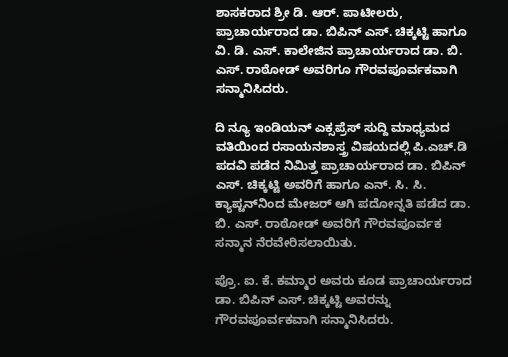ಶಾಸಕರಾದ ಶ್ರೀ ಡಿ. ಆರ್. ಪಾಟೀಲರು, ಪ್ರಾಚಾರ್ಯರಾದ ಡಾ. ಬಿಪಿನ್ ಎಸ್. ಚಿಕ್ಕಟ್ಟಿ ಹಾಗೂ ವಿ. ಡಿ. ಎಸ್. ಕಾಲೇಜಿನ ಪ್ರಾಚಾರ್ಯರಾದ ಡಾ. ಬಿ. ಎಸ್. ರಾಠೋಡ್ ಅವರಿಗೂ ಗೌರವಪೂರ್ವಕವಾಗಿ ಸನ್ಮಾನಿಸಿದರು.

ದಿ ನ್ಯೂ ಇಂಡಿಯನ್ ಎಕ್ಸಪ್ರೆಸ್ ಸುದ್ದಿ ಮಾಧ್ಯಮದ ವತಿಯಿಂದ ರಸಾಯನಶಾಸ್ತ್ರ ವಿಷಯದಲ್ಲಿ ಪಿ.ಎಚ್.ಡಿ ಪದವಿ ಪಡೆದ ನಿಮಿತ್ತ ಪ್ರಾಚಾರ್ಯರಾದ ಡಾ. ಬಿಪಿನ್ ಎಸ್. ಚಿಕ್ಕಟ್ಟಿ ಅವರಿಗೆ ಹಾಗೂ ಎನ್. ಸಿ. ಸಿ. ಕ್ಯಾಪ್ಟನ್‌ನಿಂದ ಮೇಜರ್ ಆಗಿ ಪದೋನ್ನತಿ ಪಡೆದ ಡಾ. ಬಿ. ಎಸ್. ರಾಠೋಡ್ ಅವರಿಗೆ ಗೌರವಪೂರ್ವಕ ಸನ್ಮಾನ ನೆರವೇರಿಸಲಾಯಿತು.

ಪ್ರೊ. ಐ. ಕೆ. ಕಮ್ಮಾರ ಅವರು ಕೂಡ ಪ್ರಾಚಾರ್ಯರಾದ ಡಾ. ಬಿಪಿನ್ ಎಸ್. ಚಿಕ್ಕಟ್ಟಿ ಅವರನ್ನು ಗೌರವಪೂರ್ವಕವಾಗಿ ಸನ್ಮಾನಿಸಿದರು.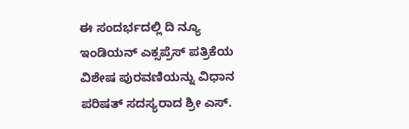ಈ ಸಂದರ್ಭದಲ್ಲಿ ದಿ ನ್ಯೂ ಇಂಡಿಯನ್ ಎಕ್ಸಪ್ರೆಸ್ ಪತ್ರಿಕೆಯ ವಿಶೇಷ ಪುರವಣಿಯನ್ನು ವಿಧಾನ ಪರಿಷತ್ ಸದಸ್ಯರಾದ ಶ್ರೀ ಎಸ್.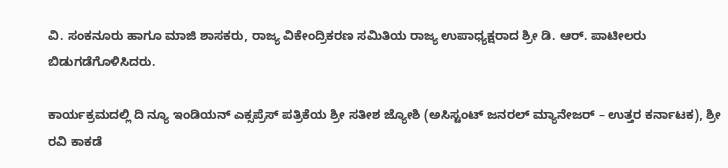ವಿ. ಸಂಕನೂರು ಹಾಗೂ ಮಾಜಿ ಶಾಸಕರು, ರಾಜ್ಯ ವಿಕೇಂದ್ರಿಕರಣ ಸಮಿತಿಯ ರಾಜ್ಯ ಉಪಾಧ್ಯಕ್ಷರಾದ ಶ್ರೀ ಡಿ. ಆರ್. ಪಾಟೀಲರು ಬಿಡುಗಡೆಗೊಳಿಸಿದರು.

ಕಾರ್ಯಕ್ರಮದಲ್ಲಿ ದಿ ನ್ಯೂ ಇಂಡಿಯನ್ ಎಕ್ಸಪ್ರೆಸ್ ಪತ್ರಿಕೆಯ ಶ್ರೀ ಸತೀಶ ಜ್ಯೋಶಿ (ಅಸಿಸ್ಟಂಟ್ ಜನರಲ್ ಮ್ಯಾನೇಜರ್ – ಉತ್ತರ ಕರ್ನಾಟಕ), ಶ್ರೀ ರವಿ ಕಾಕಡೆ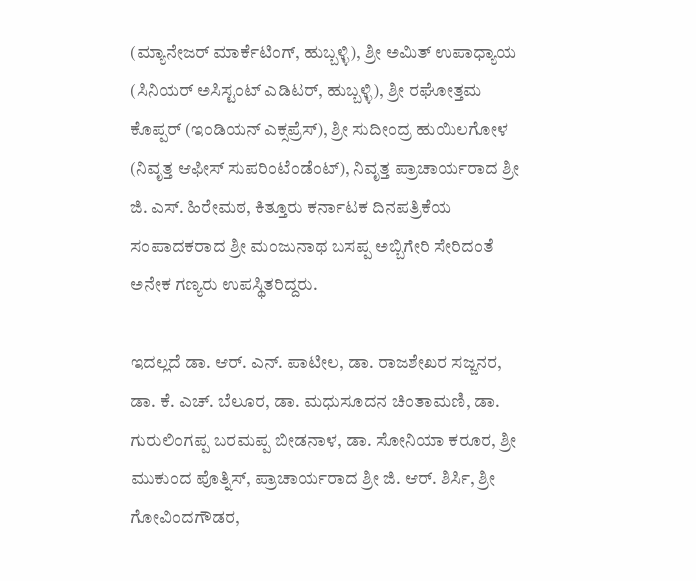(ಮ್ಯಾನೇಜರ್ ಮಾರ್ಕೆಟಿಂಗ್, ಹುಬ್ಬಳ್ಳಿ), ಶ್ರೀ ಅಮಿತ್ ಉಪಾಧ್ಯಾಯ (ಸಿನಿಯರ್ ಅಸಿಸ್ಟಂಟ್ ಎಡಿಟರ್, ಹುಬ್ಬಳ್ಳಿ), ಶ್ರೀ ರಘೋತ್ತಮ ಕೊಪ್ಪರ್ (ಇಂಡಿಯನ್ ಎಕ್ಸಪ್ರೆಸ್), ಶ್ರೀ ಸುದೀಂದ್ರ ಹುಯಿಲಗೋಳ (ನಿವೃತ್ತ ಆಫೀಸ್ ಸುಪರಿಂಟೆಂಡೆಂಟ್), ನಿವೃತ್ತ ಪ್ರಾಚಾರ್ಯರಾದ ಶ್ರೀ ಜಿ. ಎಸ್. ಹಿರೇಮಠ, ಕಿತ್ತೂರು ಕರ್ನಾಟಕ ದಿನಪತ್ರಿಕೆಯ ಸಂಪಾದಕರಾದ ಶ್ರೀ ಮಂಜುನಾಥ ಬಸಪ್ಪ ಅಬ್ಬಿಗೇರಿ ಸೇರಿದಂತೆ ಅನೇಕ ಗಣ್ಯರು ಉಪಸ್ಥಿತರಿದ್ದರು.

ಇದಲ್ಲದೆ ಡಾ. ಆರ್. ಎನ್. ಪಾಟೀಲ, ಡಾ. ರಾಜಶೇಖರ ಸಜ್ಜನರ, ಡಾ. ಕೆ. ಎಚ್. ಬೆಲೂರ, ಡಾ. ಮಧುಸೂದನ ಚಿಂತಾಮಣಿ, ಡಾ. ಗುರುಲಿಂಗಪ್ಪ ಬರಮಪ್ಪ ಬೀಡನಾಳ, ಡಾ. ಸೋನಿಯಾ ಕರೂರ, ಶ್ರೀ ಮುಕುಂದ ಪೊತ್ನಿಸ್, ಪ್ರಾಚಾರ್ಯರಾದ ಶ್ರೀ ಜಿ. ಆರ್. ಶಿರ್ಸಿ, ಶ್ರೀ ಗೋವಿಂದಗೌಡರ,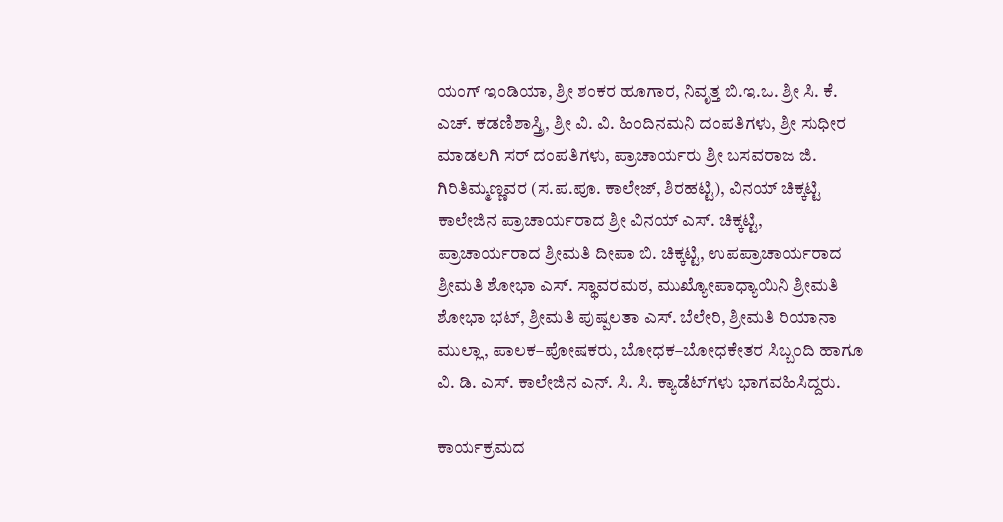ಯಂಗ್ ಇಂಡಿಯಾ, ಶ್ರೀ ಶಂಕರ ಹೂಗಾರ, ನಿವೃತ್ತ ಬಿ.ಇ.ಒ. ಶ್ರೀ ಸಿ. ಕೆ. ಎಚ್. ಕಡಣಿಶಾಸ್ತ್ರಿ, ಶ್ರೀ ವಿ. ವಿ. ಹಿಂದಿನಮನಿ ದಂಪತಿಗಳು, ಶ್ರೀ ಸುಧೀರ ಮಾಡಲಗಿ ಸರ್ ದಂಪತಿಗಳು, ಪ್ರಾಚಾರ್ಯರು ಶ್ರೀ ಬಸವರಾಜ ಜಿ. ಗಿರಿತಿಮ್ಮಣ್ಣವರ (ಸ.ಪ.ಪೂ. ಕಾಲೇಜ್, ಶಿರಹಟ್ಟಿ), ವಿನಯ್ ಚಿಕ್ಕಟ್ಟಿ ಕಾಲೇಜಿನ ಪ್ರಾಚಾರ್ಯರಾದ ಶ್ರೀ ವಿನಯ್ ಎಸ್. ಚಿಕ್ಕಟ್ಟಿ, ಪ್ರಾಚಾರ್ಯರಾದ ಶ್ರೀಮತಿ ದೀಪಾ ಬಿ. ಚಿಕ್ಕಟ್ಟಿ, ಉಪಪ್ರಾಚಾರ್ಯರಾದ ಶ್ರೀಮತಿ ಶೋಭಾ ಎಸ್. ಸ್ಥಾವರಮಠ, ಮುಖ್ಯೋಪಾಧ್ಯಾಯಿನಿ ಶ್ರೀಮತಿ ಶೋಭಾ ಭಟ್, ಶ್ರೀಮತಿ ಪುಷ್ಪಲತಾ ಎಸ್. ಬೆಲೇರಿ, ಶ್ರೀಮತಿ ರಿಯಾನಾ ಮುಲ್ಲಾ, ಪಾಲಕ–ಪೋಷಕರು, ಬೋಧಕ–ಬೋಧಕೇತರ ಸಿಬ್ಬಂದಿ ಹಾಗೂ ವಿ. ಡಿ. ಎಸ್. ಕಾಲೇಜಿನ ಎನ್. ಸಿ. ಸಿ. ಕ್ಯಾಡೆಟ್‌ಗಳು ಭಾಗವಹಿಸಿದ್ದರು.

ಕಾರ್ಯಕ್ರಮದ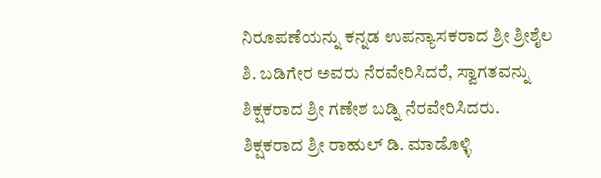ನಿರೂಪಣೆಯನ್ನು ಕನ್ನಡ ಉಪನ್ಯಾಸಕರಾದ ಶ್ರೀ ಶ್ರೀಶೈಲ ಶಿ. ಬಡಿಗೇರ ಅವರು ನೆರವೇರಿಸಿದರೆ, ಸ್ವಾಗತವನ್ನು ಶಿಕ್ಷಕರಾದ ಶ್ರೀ ಗಣೇಶ ಬಡ್ನಿ ನೆರವೇರಿಸಿದರು. ಶಿಕ್ಷಕರಾದ ಶ್ರೀ ರಾಹುಲ್ ಡಿ. ಮಾಡೊಳ್ಳಿ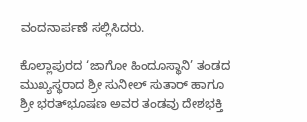ವಂದನಾರ್ಪಣೆ ಸಲ್ಲಿಸಿದರು.

ಕೊಲ್ಲಾಪುರದ ‘ಜಾಗೋ ಹಿಂದೂಸ್ಥಾನಿ’ ತಂಡದ ಮುಖ್ಯಸ್ಥರಾದ ಶ್ರೀ ಸುನೀಲ್ ಸುತಾರ್ ಹಾಗೂ ಶ್ರೀ ಭರತ್‌ಭೂಷಣ ಅವರ ತಂಡವು ದೇಶಭಕ್ತಿ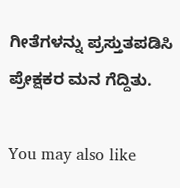ಗೀತೆಗಳನ್ನು ಪ್ರಸ್ತುತಪಡಿಸಿ ಪ್ರೇಕ್ಷಕರ ಮನ ಗೆದ್ದಿತು.

You may also like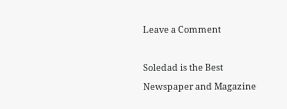Leave a Comment

Soledad is the Best Newspaper and Magazine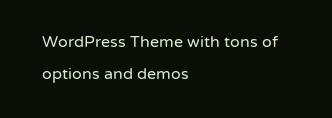WordPress Theme with tons of options and demos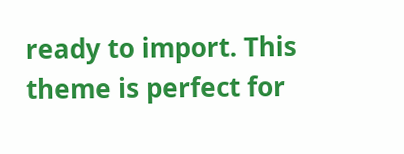ready to import. This theme is perfect for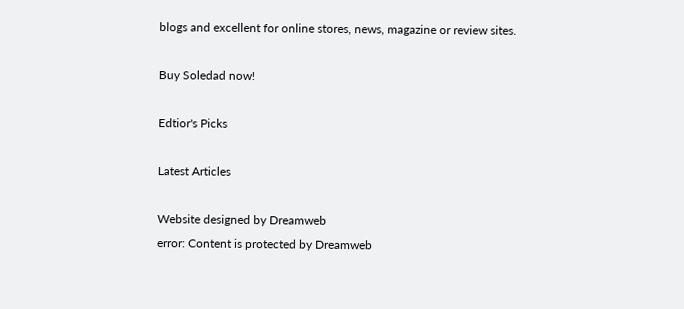blogs and excellent for online stores, news, magazine or review sites.

Buy Soledad now!

Edtior's Picks

Latest Articles

Website designed by Dreamweb
error: Content is protected by Dreamweb